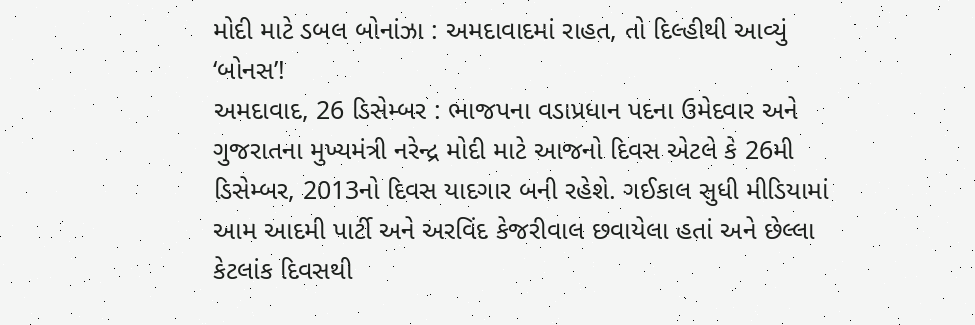મોદી માટે ડબલ બોનાંઝા : અમદાવાદમાં રાહત, તો દિલ્હીથી આવ્યું ‘બોનસ’!
અમદાવાદ, 26 ડિસેમ્બર : ભાજપના વડાપ્રધાન પદના ઉમેદવાર અને ગુજરાતના મુખ્યમંત્રી નરેન્દ્ર મોદી માટે આજનો દિવસ એટલે કે 26મી ડિસેમ્બર, 2013નો દિવસ યાદગાર બની રહેશે. ગઈકાલ સુધી મીડિયામાં આમ આદમી પાર્ટી અને અરવિંદ કેજરીવાલ છવાયેલા હતાં અને છેલ્લા કેટલાંક દિવસથી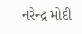નરેન્દ્ર મોદી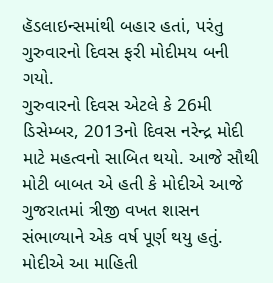હૅડલાઇન્સમાંથી બહાર હતાં, પરંતુ ગુરુવારનો દિવસ ફરી મોદીમય બની ગયો.
ગુરુવારનો દિવસ એટલે કે 26મી ડિસેમ્બર, 2013નો દિવસ નરેન્દ્ર મોદી માટે મહત્વનો સાબિત થયો. આજે સૌથી મોટી બાબત એ હતી કે મોદીએ આજે ગુજરાતમાં ત્રીજી વખત શાસન સંભાળ્યાને એક વર્ષ પૂર્ણ થયુ હતું. મોદીએ આ માહિતી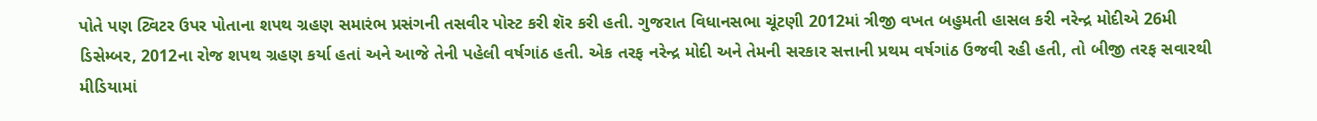પોતે પણ ટ્વિટર ઉપર પોતાના શપથ ગ્રહણ સમારંભ પ્રસંગની તસવીર પોસ્ટ કરી શૅર કરી હતી. ગુજરાત વિધાનસભા ચૂંટણી 2012માં ત્રીજી વખત બહુમતી હાસલ કરી નરેન્દ્ર મોદીએ 26મી ડિસેમ્બર, 2012ના રોજ શપથ ગ્રહણ કર્યા હતાં અને આજે તેની પહેલી વર્ષગાંઠ હતી. એક તરફ નરેન્દ્ર મોદી અને તેમની સરકાર સત્તાની પ્રથમ વર્ષગાંઠ ઉજવી રહી હતી, તો બીજી તરફ સવારથી મીડિયામાં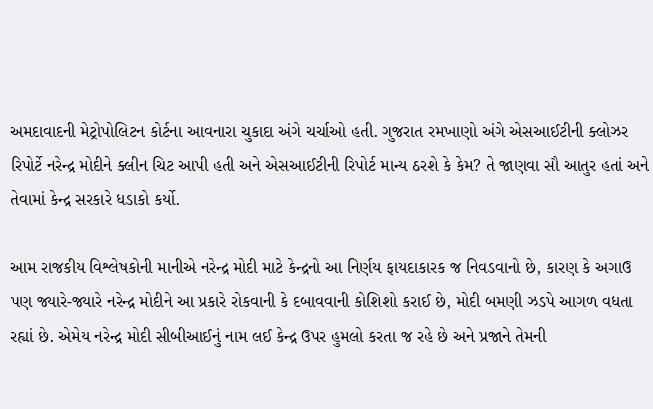અમદાવાદની મેટ્રોપોલિટન કોર્ટના આવનારા ચુકાદા અંગે ચર્ચાઓ હતી. ગુજરાત રમખાણો અંગે એસઆઈટીની ક્લોઝર રિપોર્ટે નરેન્દ્ર મોદીને ક્લીન ચિટ આપી હતી અને એસઆઈટીની રિપોર્ટ માન્ય ઠરશે કે કેમ? તે જાણવા સૌ આતુર હતાં અને તેવામાં કેન્દ્ર સરકારે ધડાકો કર્યો.

આમ રાજકીય વિશ્લેષકોની માનીએ નરેન્દ્ર મોદી માટે કેન્દ્રનો આ નિર્ણય ફાયદાકારક જ નિવડવાનો છે, કારણ કે અગાઉ પણ જ્યારે-જ્યારે નરેન્દ્ર મોદીને આ પ્રકારે રોકવાની કે દબાવવાની કોશિશો કરાઈ છે, મોદી બમણી ઝડપે આગળ વધતા રહ્યાં છે. એમેય નરેન્દ્ર મોદી સીબીઆઈનું નામ લઈ કેન્દ્ર ઉપર હુમલો કરતા જ રહે છે અને પ્રજાને તેમની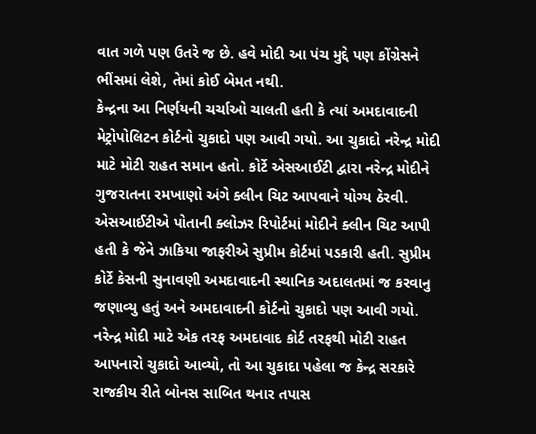વાત ગળે પણ ઉતરે જ છે. હવે મોદી આ પંચ મુદ્દે પણ કોંગ્રેસને ભીંસમાં લેશે, તેમાં કોઈ બેમત નથી.
કેન્દ્રના આ નિર્ણયની ચર્ચાઓ ચાલતી હતી કે ત્યાં અમદાવાદની મેટ્રોપોલિટન કોર્ટનો ચુકાદો પણ આવી ગયો. આ ચુકાદો નરેન્દ્ર મોદી માટે મોટી રાહત સમાન હતો. કોર્ટે એસઆઈટી દ્વારા નરેન્દ્ર મોદીને ગુજરાતના રમખાણો અંગે ક્લીન ચિટ આપવાને યોગ્ય ઠેરવી. એસઆઈટીએ પોતાની ક્લોઝર રિપોર્ટમાં મોદીને ક્લીન ચિટ આપી હતી કે જેને ઝાકિયા જાફરીએ સુપ્રીમ કોર્ટમાં પડકારી હતી. સુપ્રીમ કોર્ટે કેસની સુનાવણી અમદાવાદની સ્થાનિક અદાલતમાં જ કરવાનુ જણાવ્યુ હતું અને અમદાવાદની કોર્ટનો ચુકાદો પણ આવી ગયો.
નરેન્દ્ર મોદી માટે એક તરફ અમદાવાદ કોર્ટ તરફથી મોટી રાહત આપનારો ચુકાદો આવ્યો, તો આ ચુકાદા પહેલા જ કેન્દ્ર સરકારે રાજકીય રીતે બોનસ સાબિત થનાર તપાસ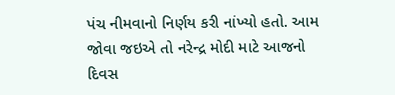પંચ નીમવાનો નિર્ણય કરી નાંખ્યો હતો. આમ જોવા જઇએ તો નરેન્દ્ર મોદી માટે આજનો દિવસ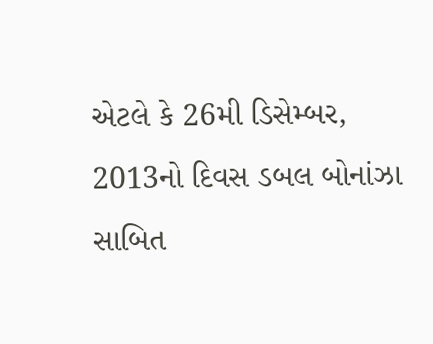એટલે કે 26મી ડિસેમ્બર, 2013નો દિવસ ડબલ બોનાંઝા સાબિત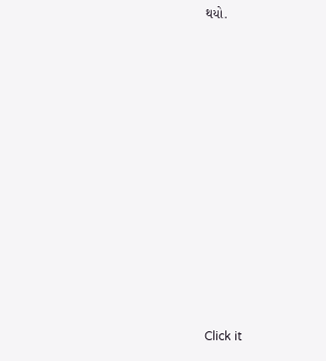થયો.












Click it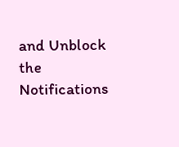and Unblock the Notifications